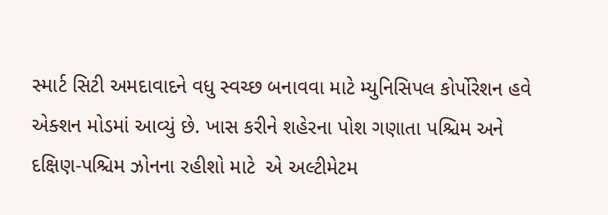સ્માર્ટ સિટી અમદાવાદને વધુ સ્વચ્છ બનાવવા માટે મ્યુનિસિપલ કોર્પોરેશન હવે એક્શન મોડમાં આવ્યું છે. ખાસ કરીને શહેરના પોશ ગણાતા પશ્ચિમ અને દક્ષિણ-પશ્ચિમ ઝોનના રહીશો માટે  એ અલ્ટીમેટમ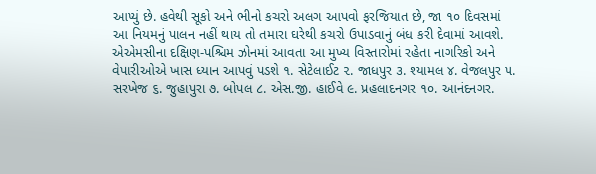આપ્યું છે. હવેથી સૂકો અને ભીનો કચરો અલગ આપવો ફરજિયાત છે, જા ૧૦ દિવસમાં આ નિયમનું પાલન નહીં થાય તો તમારા ઘરેથી કચરો ઉપાડવાનું બંધ કરી દેવામાં આવશે.
એએમસીના દક્ષિણ-પશ્ચિમ ઝોનમાં આવતા આ મુખ્ય વિસ્તારોમાં રહેતા નાગરિકો અને વેપારીઓએ ખાસ ધ્યાન આપવું પડશે ૧. સેટેલાઈટ ૨. જાધપુર ૩. શ્યામલ ૪. વેજલપુર ૫. સરખેજ ૬. જુહાપુરા ૭. બોપલ ૮. એસ.જી. હાઈવે ૯. પ્રહલાદનગર ૧૦. આનંદનગર.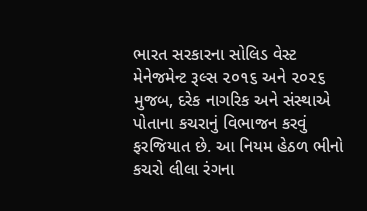ભારત સરકારના સોલિડ વેસ્ટ મેનેજમેન્ટ રૂલ્સ ૨૦૧૬ અને ૨૦૨૬ મુજબ, દરેક નાગરિક અને સંસ્થાએ પોતાના કચરાનું વિભાજન કરવું ફરજિયાત છે. આ નિયમ હેઠળ ભીનો કચરો લીલા રંગના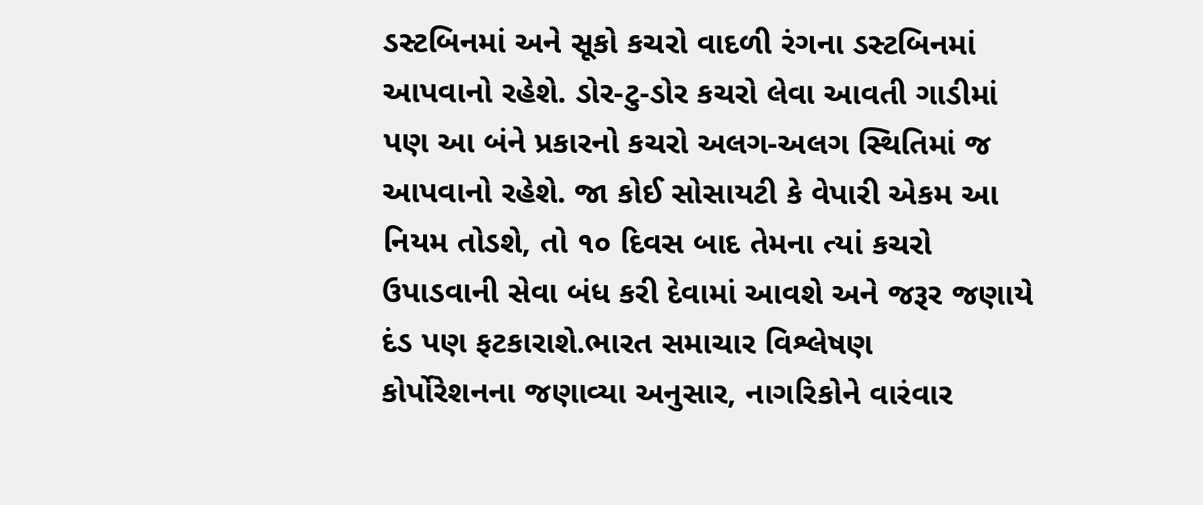ડસ્ટબિનમાં અને સૂકો કચરો વાદળી રંગના ડસ્ટબિનમાં આપવાનો રહેશે. ડોર-ટુ-ડોર કચરો લેવા આવતી ગાડીમાં પણ આ બંને પ્રકારનો કચરો અલગ-અલગ સ્થિતિમાં જ આપવાનો રહેશે. જા કોઈ સોસાયટી કે વેપારી એકમ આ નિયમ તોડશે, તો ૧૦ દિવસ બાદ તેમના ત્યાં કચરો ઉપાડવાની સેવા બંધ કરી દેવામાં આવશે અને જરૂર જણાયે દંડ પણ ફટકારાશે.ભારત સમાચાર વિશ્લેષણ
કોર્પોરેશનના જણાવ્યા અનુસાર, નાગરિકોને વારંવાર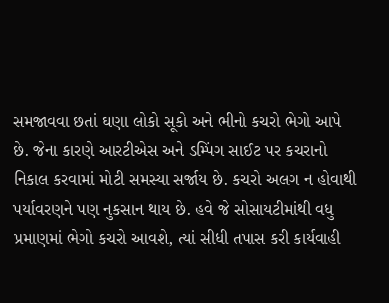સમજાવવા છતાં ઘણા લોકો સૂકો અને ભીનો કચરો ભેગો આપે છે. જેના કારણે આરટીએસ અને ડમ્પિંગ સાઈટ પર કચરાનો નિકાલ કરવામાં મોટી સમસ્યા સર્જાય છે. કચરો અલગ ન હોવાથી પર્યાવરણને પણ નુકસાન થાય છે. હવે જે સોસાયટીમાંથી વધુ પ્રમાણમાં ભેગો કચરો આવશે, ત્યાં સીધી તપાસ કરી કાર્યવાહી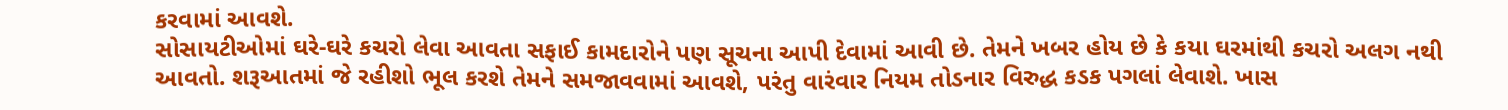કરવામાં આવશે.
સોસાયટીઓમાં ઘરે-ઘરે કચરો લેવા આવતા સફાઈ કામદારોને પણ સૂચના આપી દેવામાં આવી છે. તેમને ખબર હોય છે કે કયા ઘરમાંથી કચરો અલગ નથી આવતો. શરૂઆતમાં જે રહીશો ભૂલ કરશે તેમને સમજાવવામાં આવશે, પરંતુ વારંવાર નિયમ તોડનાર વિરુદ્ધ કડક પગલાં લેવાશે. ખાસ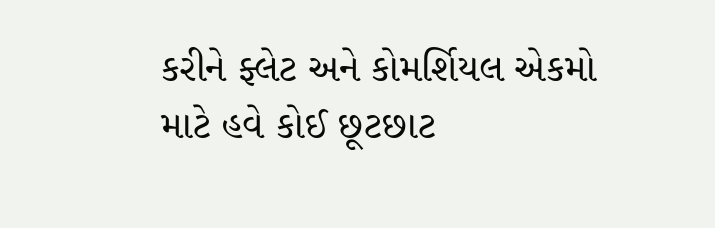કરીને ફ્લેટ અને કોમર્શિયલ એકમો માટે હવે કોઈ છૂટછાટ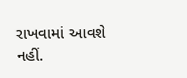રાખવામાં આવશે નહીં.